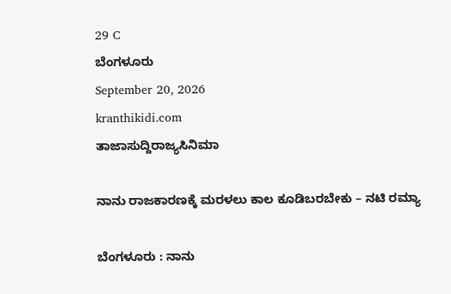29 C
ಬೆಂಗಳೂರು
September 20, 2026
kranthikidi.com
ತಾಜಾಸುದ್ದಿರಾಜ್ಯಸಿನಿಮಾ

ನಾನು ರಾಜಕಾರಣಕ್ಕೆ ಮರಳಲು ಕಾಲ ಕೂಡಿಬರಬೇಕು – ನಟಿ ರಮ್ಯಾ

ಬೆಂಗಳೂರು : ನಾನು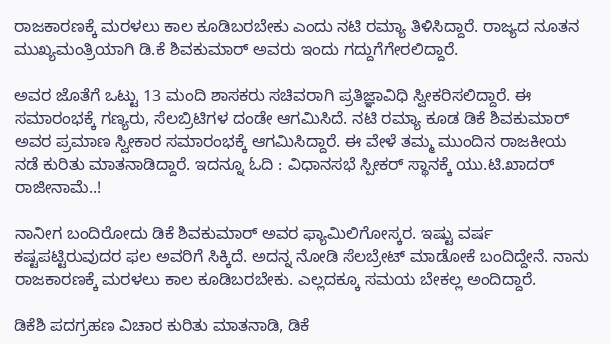ರಾಜಕಾರಣಕ್ಕೆ ಮರಳಲು ಕಾಲ ಕೂಡಿಬರಬೇಕು ಎಂದು ನಟಿ ರಮ್ಯಾ ತಿಳಿಸಿದ್ದಾರೆ. ರಾಜ್ಯದ ನೂತನ ಮುಖ್ಯಮಂತ್ರಿಯಾಗಿ ಡಿ.ಕೆ ಶಿವಕುಮಾರ್ ಅವರು ಇಂದು ಗದ್ದುಗೆಗೇರಲಿದ್ದಾರೆ.

ಅವರ ಜೊತೆಗೆ ಒಟ್ಟು 13 ಮಂದಿ ಶಾಸಕರು ಸಚಿವರಾಗಿ ಪ್ರತಿಜ್ಞಾವಿಧಿ ಸ್ವೀಕರಿಸಲಿದ್ದಾರೆ. ಈ ಸಮಾರಂಭಕ್ಕೆ ಗಣ್ಯರು, ಸೆಲಬ್ರಿಟಿಗಳ ದಂಡೇ ಆಗಮಿಸಿದೆ. ನಟಿ ರಮ್ಯಾ ಕೂಡ ಡಿಕೆ ಶಿವಕುಮಾರ್‌ ಅವರ ಪ್ರಮಾಣ ಸ್ವೀಕಾರ ಸಮಾರಂಭಕ್ಕೆ ಆಗಮಿಸಿದ್ದಾರೆ. ಈ ವೇಳೆ ತಮ್ಮ ಮುಂದಿನ ರಾಜಕೀಯ ನಡೆ ಕುರಿತು ಮಾತನಾಡಿದ್ದಾರೆ. ಇದನ್ನೂ ಓದಿ : ವಿಧಾನಸಭೆ ಸ್ಪೀಕರ್ ಸ್ಥಾನಕ್ಕೆ ಯು.ಟಿ.ಖಾದರ್ ರಾಜೀನಾಮೆ..!

ನಾನೀಗ ಬಂದಿರೋದು ಡಿಕೆ ಶಿವಕುಮಾರ್‌ ಅವರ ಫ್ಯಾಮಿಲಿಗೋಸ್ಕರ. ಇಷ್ಟು ವರ್ಷ ಕಷ್ಟಪಟ್ಟಿರುವುದರ ಫಲ ಅವರಿಗೆ ಸಿಕ್ಕಿದೆ. ಅದನ್ನ ನೋಡಿ ಸೆಲಬ್ರೇಟ್‌ ಮಾಡೋಕೆ ಬಂದಿದ್ದೇನೆ. ನಾನು ರಾಜಕಾರಣಕ್ಕೆ ಮರಳಲು ಕಾಲ ಕೂಡಿಬರಬೇಕು. ಎಲ್ಲದಕ್ಕೂ ಸಮಯ ಬೇಕಲ್ಲ ಅಂದಿದ್ದಾರೆ.

ಡಿಕೆಶಿ ಪದಗ್ರಹಣ ವಿಚಾರ ಕುರಿತು ಮಾತನಾಡಿ, ಡಿಕೆ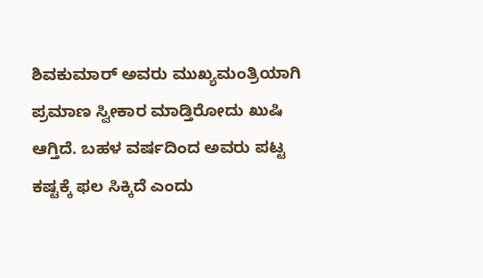ಶಿವಕುಮಾರ್‌ ಅವರು ಮುಖ್ಯಮಂತ್ರಿಯಾಗಿ ಪ್ರಮಾಣ ಸ್ವೀಕಾರ ಮಾಡ್ತಿರೋದು ಖುಷಿ ಆಗ್ತಿದೆ. ಬಹಳ ವರ್ಷದಿಂದ ಅವರು ಪಟ್ಟ ಕಷ್ಟಕ್ಕೆ ಫಲ ಸಿಕ್ಕಿದೆ ಎಂದು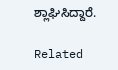ಶ್ಲಾಘಿಸಿದ್ದಾರೆ.

Related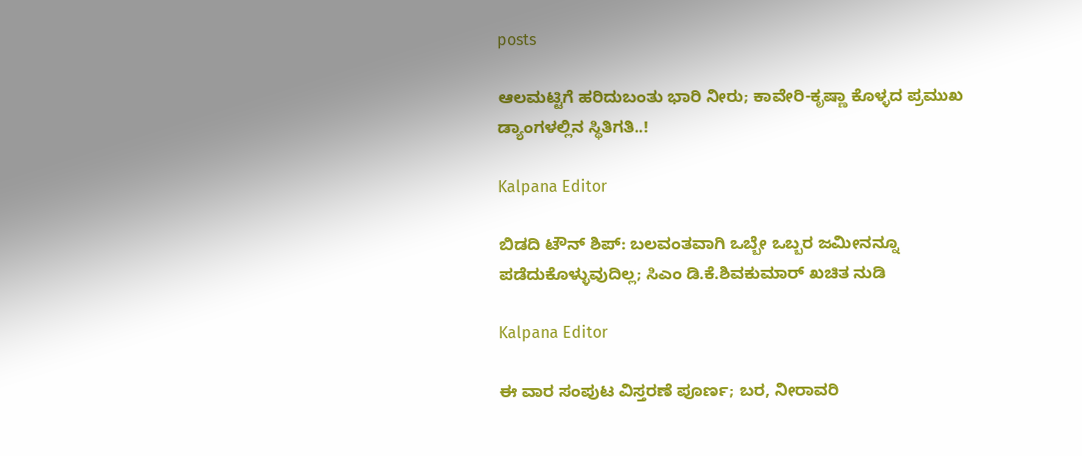posts

ಆಲಮಟ್ಟಿಗೆ ಹರಿದುಬಂತು ಭಾರಿ ನೀರು; ಕಾವೇರಿ-ಕೃಷ್ಣಾ ಕೊಳ್ಳದ ಪ್ರಮುಖ ಡ್ಯಾಂಗಳಲ್ಲಿನ ಸ್ಥಿತಿಗತಿ..!

Kalpana Editor

ಬಿಡದಿ ಟೌನ್ ಶಿಪ್: ಬಲವಂತವಾಗಿ ಒಬ್ಬೇ ಒಬ್ಬರ ಜಮೀನನ್ನೂ ಪಡೆದುಕೊಳ್ಳುವುದಿಲ್ಲ; ಸಿಎಂ ಡಿ.ಕೆ.ಶಿವಕುಮಾರ್ ಖಚಿತ ನುಡಿ

Kalpana Editor

ಈ ವಾರ ಸಂಪುಟ ವಿಸ್ತರಣೆ ಪೂರ್ಣ; ಬರ, ನೀರಾವರಿ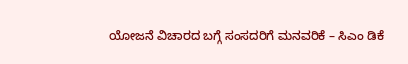ಯೋಜನೆ ವಿಚಾರದ ಬಗ್ಗೆ ಸಂಸದರಿಗೆ ಮನವರಿಕೆ – ಸಿಎಂ ಡಿಕೆ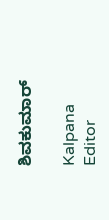ಶಿವಕುಮಾರ್

Kalpana Editor